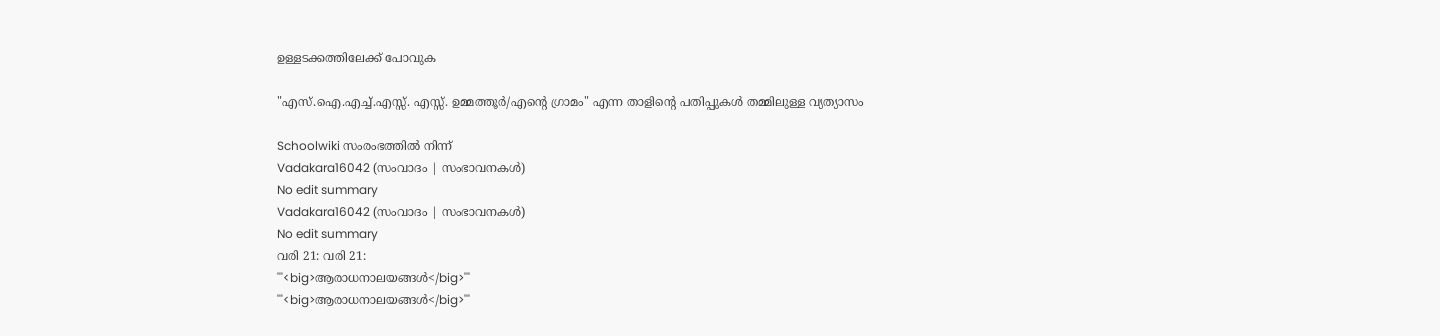ഉള്ളടക്കത്തിലേക്ക് പോവുക

"എസ്.ഐ.എച്ച്.എസ്സ്. എസ്സ്. ഉമ്മത്തൂർ/എന്റെ ഗ്രാമം" എന്ന താളിന്റെ പതിപ്പുകൾ തമ്മിലുള്ള വ്യത്യാസം

Schoolwiki സംരംഭത്തിൽ നിന്ന്
Vadakara16042 (സംവാദം | സംഭാവനകൾ)
No edit summary
Vadakara16042 (സംവാദം | സംഭാവനകൾ)
No edit summary
വരി 21: വരി 21:
'''<big>ആരാധനാലയങ്ങൾ</big>'''
'''<big>ആരാധനാലയങ്ങൾ</big>'''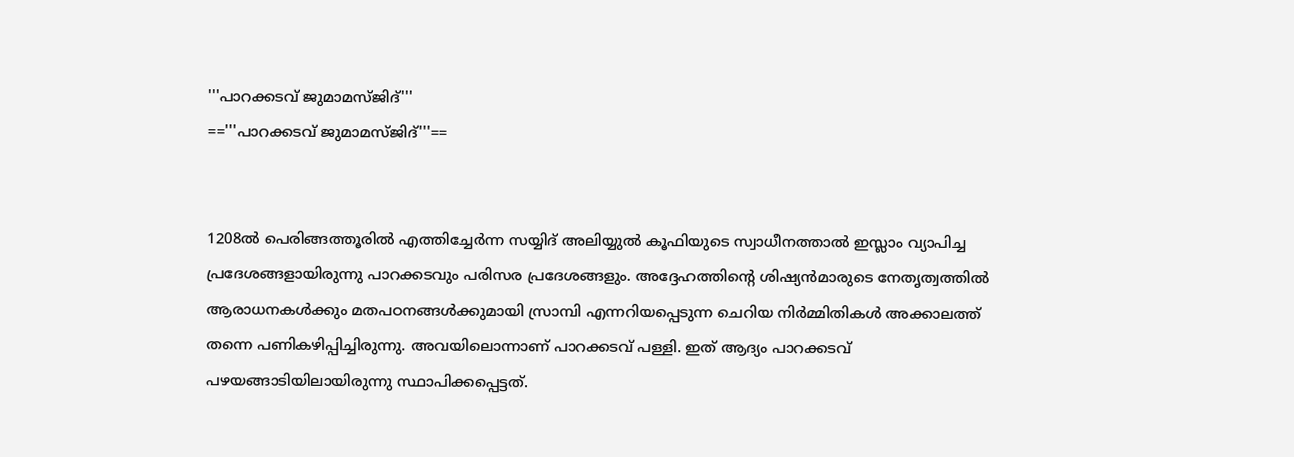'''പാറക്കടവ് ജുമാമസ്ജിദ്'''
=='''പാറക്കടവ് ജുമാമസ്ജിദ്'''==


1208ൽ പെരിങ്ങത്തൂരിൽ എത്തിച്ചേർന്ന സയ്യിദ് അലിയ്യുൽ കൂഫിയുടെ സ്വാധീനത്താൽ ഇസ്ലാം വ്യാപിച്ച പ്രദേശങ്ങളായിരുന്നു പാറക്കടവും പരിസര പ്രദേശങ്ങളും. അദ്ദേഹത്തിന്റെ ശിഷ്യൻമാരുടെ നേതൃത്വത്തിൽ ആരാധനകൾക്കും മതപഠനങ്ങൾക്കുമായി സ്രാമ്പി എന്നറിയപ്പെടുന്ന ചെറിയ നിർമ്മിതികൾ അക്കാലത്ത് തന്നെ പണികഴിപ്പിച്ചിരുന്നു. അവയിലൊന്നാണ് പാറക്കടവ് പള്ളി. ഇത് ആദ്യം പാറക്കടവ് പഴയങ്ങാടിയിലായിരുന്നു സ്ഥാപിക്കപ്പെട്ടത്.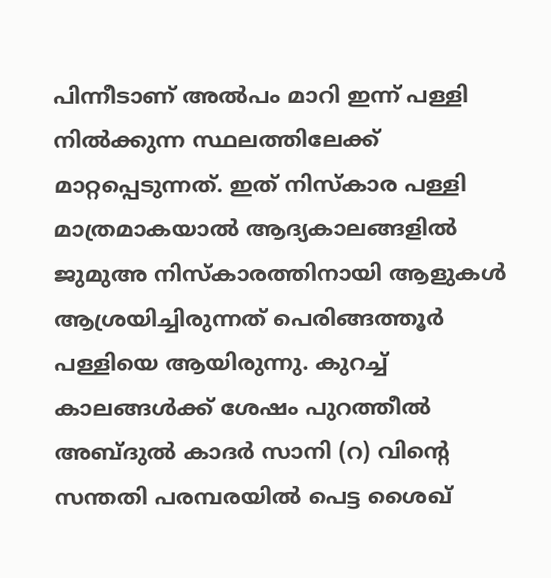പിന്നീടാണ് അൽപം മാറി ഇന്ന് പള്ളി നിൽക്കുന്ന സ്ഥലത്തിലേക്ക് മാറ്റപ്പെടുന്നത്. ഇത് നിസ്കാര പള്ളി മാത്രമാകയാൽ ആദ്യകാലങ്ങളിൽ ജുമുഅ നിസ്കാരത്തിനായി ആളുകൾ ആശ്രയിച്ചിരുന്നത് പെരിങ്ങത്തൂർ പള്ളിയെ ആയിരുന്നു. കുറച്ച് കാലങ്ങൾക്ക് ശേഷം പുറത്തീൽ അബ്ദുൽ കാദർ സാനി (റ) വിൻ്റെ സന്തതി പരമ്പരയിൽ പെട്ട ശൈഖ്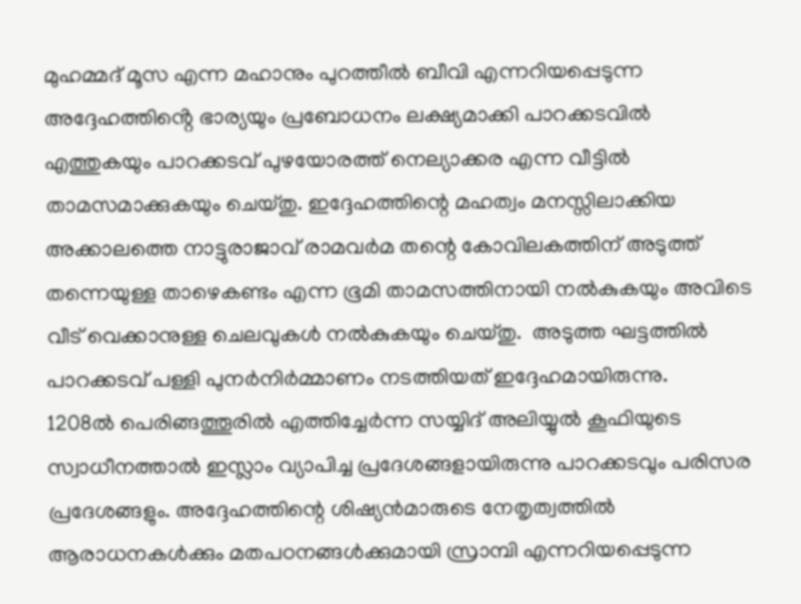മുഹമ്മദ് മൂസ എന്ന മഹാനും പുറത്തീൽ ബീവി എന്നറിയപ്പെടുന്ന അദ്ദേഹത്തിൻ്റെ ഭാര്യയും പ്രബോധനം ലക്ഷ്യമാക്കി പാറക്കടവിൽ എത്തുകയും പാറക്കടവ് പുഴയോരത്ത് നെല്യാക്കര എന്ന വീട്ടിൽ താമസമാക്കുകയും ചെയ്തു. ഇദ്ദേഹത്തിന്റെ മഹത്വം മനസ്സിലാക്കിയ അക്കാലത്തെ നാട്ടുരാജാവ് രാമവർമ തന്റെ കോവിലകത്തിന് അടുത്ത് തന്നെയുള്ള താഴെകണ്ടം എന്ന ഭൂമി താമസത്തിനായി നൽകുകയും അവിടെ വീട് വെക്കാനുള്ള ചെലവുകൾ നൽകുകയും ചെയ്തു.  അടുത്ത ഘട്ടത്തിൽ പാറക്കടവ് പള്ളി പുനർനിർമ്മാണം നടത്തിയത് ഇദ്ദേഹമായിരുന്നു.
1208ൽ പെരിങ്ങത്തൂരിൽ എത്തിച്ചേർന്ന സയ്യിദ് അലിയ്യുൽ കൂഫിയുടെ സ്വാധീനത്താൽ ഇസ്ലാം വ്യാപിച്ച പ്രദേശങ്ങളായിരുന്നു പാറക്കടവും പരിസര പ്രദേശങ്ങളും. അദ്ദേഹത്തിന്റെ ശിഷ്യൻമാരുടെ നേതൃത്വത്തിൽ ആരാധനകൾക്കും മതപഠനങ്ങൾക്കുമായി സ്രാമ്പി എന്നറിയപ്പെടുന്ന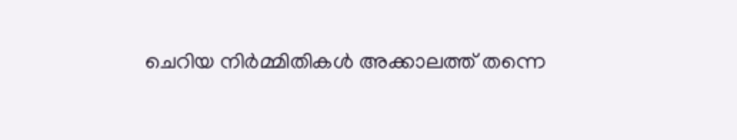ചെറിയ നിർമ്മിതികൾ അക്കാലത്ത് തന്നെ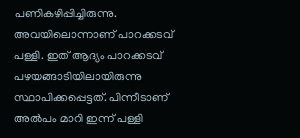പണികഴിപ്പിച്ചിരുന്നു. അവയിലൊന്നാണ് പാറക്കടവ് പള്ളി. ഇത് ആദ്യം പാറക്കടവ് പഴയങ്ങാടിയിലായിരുന്നു സ്ഥാപിക്കപ്പെട്ടത്. പിന്നീടാണ് അൽപം മാറി ഇന്ന് പള്ളി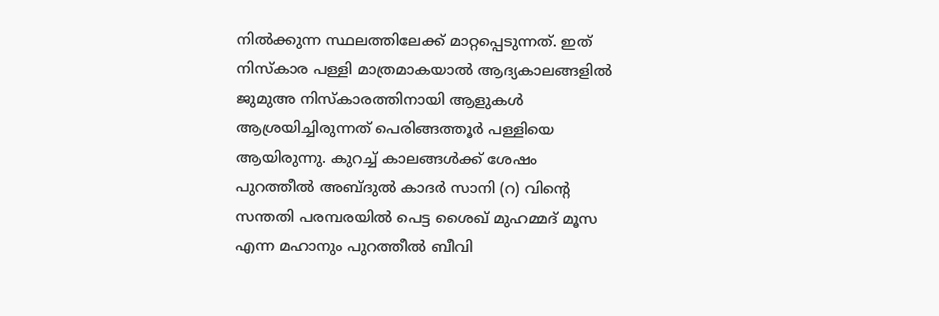നിൽക്കുന്ന സ്ഥലത്തിലേക്ക് മാറ്റപ്പെടുന്നത്. ഇത് നിസ്കാര പള്ളി മാത്രമാകയാൽ ആദ്യകാലങ്ങളിൽ ജുമുഅ നിസ്കാരത്തിനായി ആളുകൾ ആശ്രയിച്ചിരുന്നത് പെരിങ്ങത്തൂർ പള്ളിയെ ആയിരുന്നു. കുറച്ച് കാലങ്ങൾക്ക് ശേഷം പുറത്തീൽ അബ്ദുൽ കാദർ സാനി (റ) വിൻ്റെ സന്തതി പരമ്പരയിൽ പെട്ട ശൈഖ് മുഹമ്മദ് മൂസ എന്ന മഹാനും പുറത്തീൽ ബീവി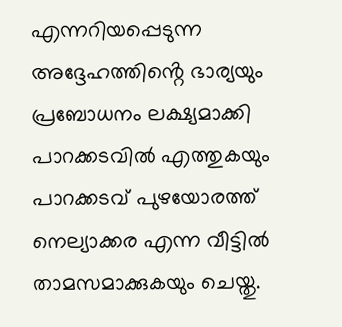എന്നറിയപ്പെടുന്ന അദ്ദേഹത്തിൻ്റെ ഭാര്യയും പ്രബോധനം ലക്ഷ്യമാക്കി പാറക്കടവിൽ എത്തുകയും പാറക്കടവ് പുഴയോരത്ത് നെല്യാക്കര എന്ന വീട്ടിൽ താമസമാക്കുകയും ചെയ്തു.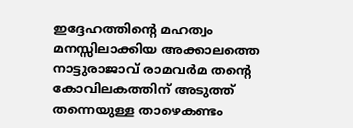ഇദ്ദേഹത്തിന്റെ മഹത്വം മനസ്സിലാക്കിയ അക്കാലത്തെ നാട്ടുരാജാവ് രാമവർമ തന്റെ കോവിലകത്തിന് അടുത്ത് തന്നെയുള്ള താഴെകണ്ടം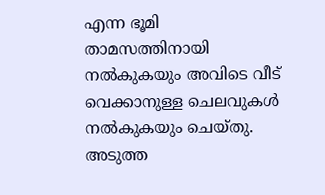എന്ന ഭൂമി താമസത്തിനായി നൽകുകയും അവിടെ വീട് വെക്കാനുള്ള ചെലവുകൾ നൽകുകയും ചെയ്തു.  അടുത്ത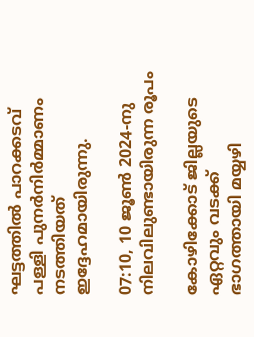ഘട്ടത്തിൽ പാറക്കടവ് പള്ളി പുനർനിർമ്മാണം നടത്തിയത് ഇദ്ദേഹമായിരുന്നു.

07:10, 10 ജൂൺ 2024-നു നിലവിലുണ്ടായിരുന്ന രൂപം

കോഴിക്കോട് ജില്ലയുടെ ഏറ്റവും വടക്ക് ഭാഗത്തായി മയ്യഴി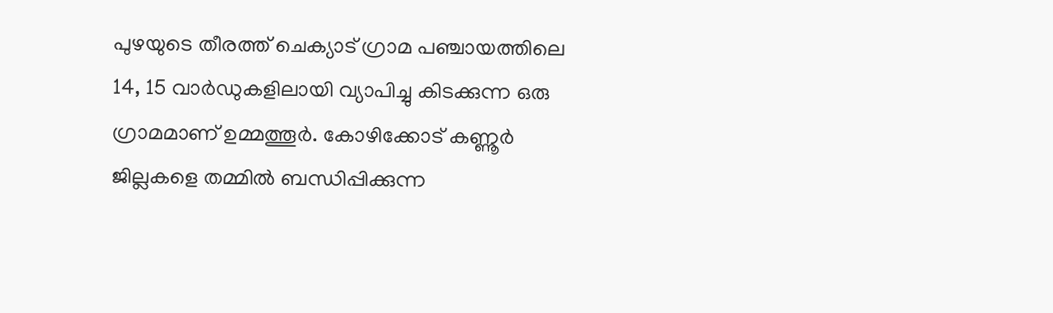പുഴയുടെ തീരത്ത് ചെക്യാട് ഗ്രാമ പഞ്ചായത്തിലെ 14, 15 വാർഡുകളിലായി വ്യാപിച്ചു കിടക്കുന്ന ഒരു ഗ്രാമമാണ് ഉമ്മത്തൂർ. കോഴിക്കോട് കണ്ണൂർ ജില്ലകളെ തമ്മിൽ ബന്ധിപ്പിക്കുന്ന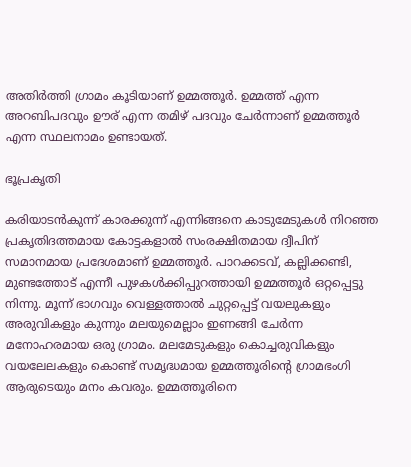അതിർത്തി ഗ്രാമം കൂടിയാണ് ഉമ്മത്തൂർ. ഉമ്മത്ത് എന്ന അറബിപദവും ഊര് എന്ന തമിഴ് പദവും ചേർന്നാണ് ഉമ്മത്തൂർ എന്ന സ്ഥലനാമം ഉണ്ടായത്.

ഭൂപ്രകൃതി

കരിയാടൻകുന്ന് കാരക്കുന്ന് എന്നിങ്ങനെ കാടുമേടുകൾ നിറഞ്ഞ പ്രകൃതിദത്തമായ കോട്ടകളാൽ സംരക്ഷിതമായ ദ്വീപിന് സമാനമായ പ്രദേശമാണ് ഉമ്മത്തൂർ. പാറക്കടവ്, കല്ലിക്കണ്ടി, മുണ്ടത്തോട് എന്നീ പുഴകൾക്കിപ്പുറത്തായി ഉമ്മത്തൂർ ഒറ്റപ്പെട്ടു നിന്നു. മൂന്ന് ഭാഗവും വെള്ളത്താൽ ചുറ്റപ്പെട്ട് വയലുകളും അരുവികളും കുന്നും മലയുമെല്ലാം ഇണങ്ങി ചേർന്ന മനോഹരമായ ഒരു ഗ്രാമം. മലമേടുകളും കൊച്ചരുവികളും വയലേലകളും കൊണ്ട് സമൃദ്ധമായ ഉമ്മത്തൂരിന്റെ ഗ്രാമഭംഗി ആരുടെയും മനം കവരും. ഉമ്മത്തൂരിനെ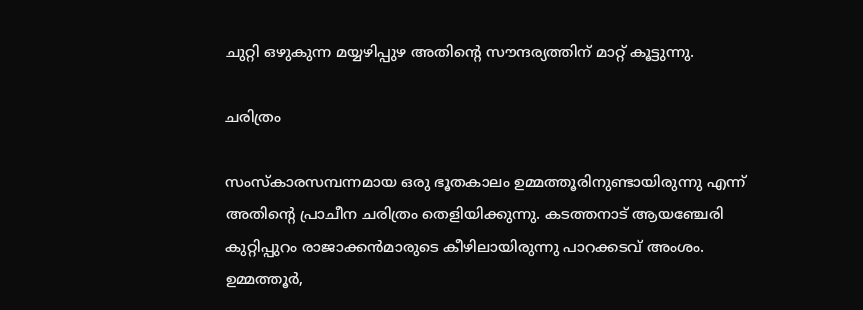ചുറ്റി ഒഴുകുന്ന മയ്യഴിപ്പുഴ അതിന്റെ സൗന്ദര്യത്തിന് മാറ്റ് കൂട്ടുന്നു.

ചരിത്രം

സംസ്കാരസമ്പന്നമായ ഒരു ഭൂതകാലം ഉമ്മത്തൂരിനുണ്ടായിരുന്നു എന്ന് അതിന്റെ പ്രാചീന ചരിത്രം തെളിയിക്കുന്നു. കടത്തനാട് ആയഞ്ചേരി കുറ്റിപ്പുറം രാജാക്കൻമാരുടെ കീഴിലായിരുന്നു പാറക്കടവ് അംശം. ഉമ്മത്തൂർ,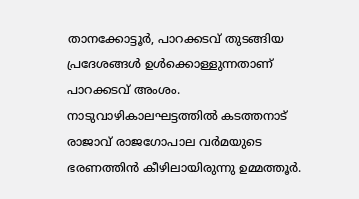താനക്കോട്ടൂർ, പാറക്കടവ് തുടങ്ങിയ പ്രദേശങ്ങൾ ഉൾക്കൊള്ളുന്നതാണ് പാറക്കടവ് അംശം. നാടുവാഴികാലഘട്ടത്തിൽ കടത്തനാട് രാജാവ് രാജഗോപാല വർമയുടെ ഭരണത്തിൻ കീഴിലായിരുന്നു ഉമ്മത്തൂർ.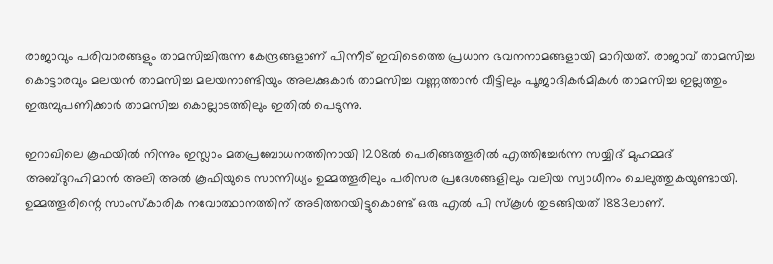രാജാവും പരിവാരങ്ങളും താമസിച്ചിരുന്ന കേന്ദ്രങ്ങളാണ് പിന്നീട് ഇവിടെത്തെ പ്രധാന ഭവനനാമങ്ങളായി മാറിയത്. രാജാവ് താമസിച്ച കൊട്ടാരവും മലയൻ താമസിച്ച മലയനാണ്ടിയും അലക്കുകാർ താമസിച്ച വണ്ണത്താൻ വീട്ടിലും പൂജാദികർമികൾ താമസിച്ച ഇല്ലത്തും ഇരുമ്പുപണിക്കാർ താമസിച്ച കൊല്ലാടത്തിലും ഇതിൽ പെടുന്നു.

ഇറാഖിലെ കൂഫയിൽ നിന്നും ഇസ്ലാം മതപ്രബോധനത്തിനായി 1208ൽ പെരിങ്ങത്തൂരിൽ എത്തിച്ചേർന്ന സയ്യിദ് മുഹമ്മദ് അബ്ദുറഹിമാൻ അലി അൽ കൂഫിയുടെ സാന്നിധ്യം ഉമ്മത്തൂരിലും പരിസര പ്രദേശങ്ങളിലും വലിയ സ്വാധീനം ചെലുത്തുകയുണ്ടായി. ഉമ്മത്തൂരിന്റെ സാംസ്കാരിക നവോത്ഥാനത്തിന് അടിത്തറയിട്ടുകൊണ്ട് ഒരു എൽ പി സ്കൂൾ തുടങ്ങിയത് 1883ലാണ്.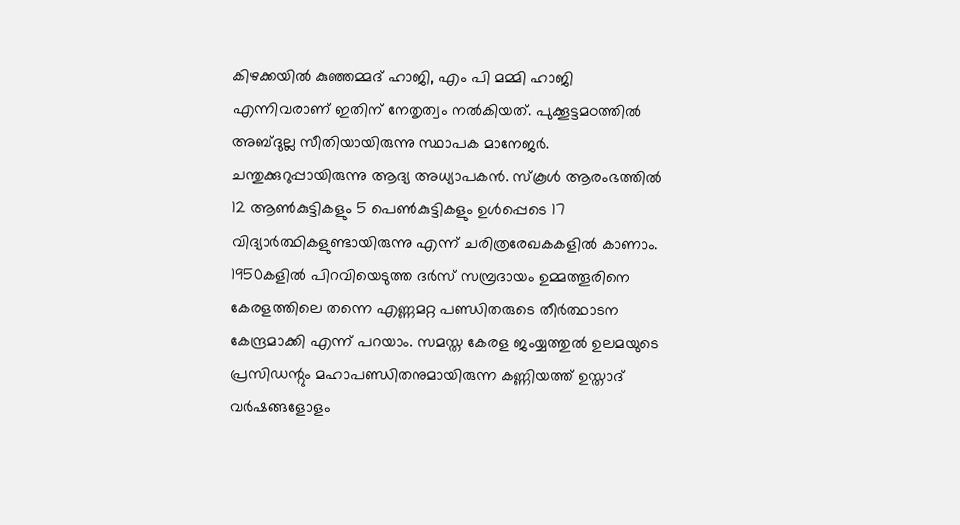കിഴക്കയിൽ കുഞ്ഞമ്മദ് ഹാജി, എം പി മമ്മി ഹാജി എന്നിവരാണ് ഇതിന് നേതൃത്വം നൽകിയത്. പുക്കൂട്ടമഠത്തിൽ അബ്ദുല്ല സീതിയായിരുന്നു സ്ഥാപക മാനേജർ. ചന്തുക്കുറുപ്പായിരുന്നു ആദ്യ അധ്യാപകൻ. സ്കൂൾ ആരംഭത്തിൽ 12 ആൺകുട്ടികളും 5 പെൺകുട്ടികളും ഉൾപ്പെടെ 17 വിദ്യാർത്ഥികളുണ്ടായിരുന്നു എന്ന് ചരിത്രരേഖകകളിൽ കാണാം. 1950കളിൽ പിറവിയെടുത്ത ദർസ് സമ്പ്രദായം ഉമ്മത്തൂരിനെ കേരളത്തിലെ തന്നെ എണ്ണമറ്റ പണ്ഡിതരുടെ തീർത്ഥാടന കേന്ദ്രമാക്കി എന്ന് പറയാം. സമസ്ത കേരള ജംയ്യത്തുൽ ഉലമയുടെ പ്രസിഡന്റും മഹാപണ്ഡിതനുമായിരുന്ന കണ്ണിയത്ത് ഉസ്താദ് വർഷങ്ങളോളം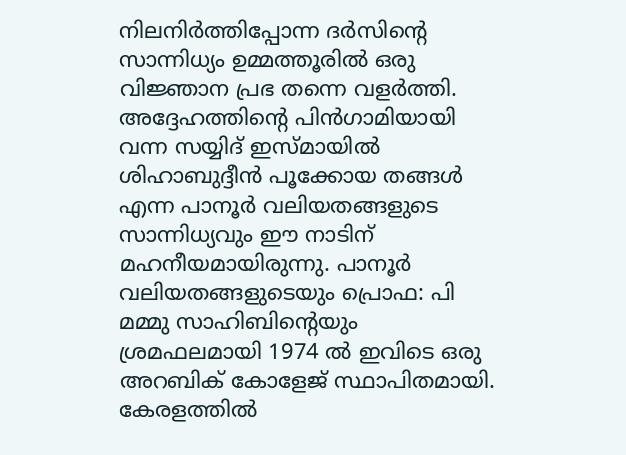നിലനിർത്തിപ്പോന്ന ദർസിന്റെ സാന്നിധ്യം ഉമ്മത്തൂരിൽ ഒരു വിജ്ഞാന പ്രഭ തന്നെ വളർത്തി. അദ്ദേഹത്തിന്റെ പിൻഗാമിയായി വന്ന സയ്യിദ് ഇസ്മായിൽ ശിഹാബുദ്ദീൻ പൂക്കോയ തങ്ങൾ എന്ന പാനൂർ വലിയതങ്ങളുടെ സാന്നിധ്യവും ഈ നാടിന് മഹനീയമായിരുന്നു. പാനൂർ വലിയതങ്ങളുടെയും പ്രൊഫ: പി മമ്മു സാഹിബിന്റെയും ശ്രമഫലമായി 1974 ൽ ഇവിടെ ഒരു അറബിക് കോളേജ് സ്ഥാപിതമായി. കേരളത്തിൽ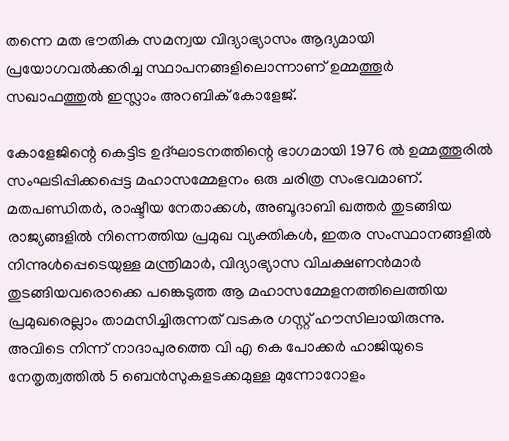തന്നെ മത ഭൗതിക സമന്വയ വിദ്യാഭ്യാസം ആദ്യമായി പ്രയോഗവൽക്കരിച്ച സ്ഥാപനങ്ങളിലൊന്നാണ് ഉമ്മത്തൂർ സഖാഫത്തുൽ ഇസ്ലാം അറബിക് കോളേജ്.

കോളേജിന്റെ കെട്ടിട ഉദ്ഘാടനത്തിന്റെ ഭാഗമായി 1976 ൽ ഉമ്മത്തൂരിൽ സംഘടിപ്പിക്കപ്പെട്ട മഹാസമ്മേളനം ഒരു ചരിത്ര സംഭവമാണ്. മതപണ്ഡിതർ, രാഷ്ടീയ നേതാക്കൾ, അബൂദാബി ഖത്തർ തുടങ്ങിയ രാജ്യങ്ങളിൽ നിന്നെത്തിയ പ്രമുഖ വ്യക്തികൾ, ഇതര സംസ്ഥാനങ്ങളിൽ നിന്നുൾപ്പെടെയുള്ള മന്ത്രിമാർ, വിദ്യാഭ്യാസ വിചക്ഷണൻമാർ തുടങ്ങിയവരൊക്കെ പങ്കെടുത്ത ആ മഹാസമ്മേളനത്തിലെത്തിയ പ്രമുഖരെല്ലാം താമസിച്ചിരുന്നത് വടകര ഗസ്റ്റ് ഹൗസിലായിരുന്നു. അവിടെ നിന്ന് നാദാപുരത്തെ വി എ കെ പോക്കർ ഹാജിയുടെ നേതൃത്വത്തിൽ 5 ബെൻസുകളടക്കമുള്ള മുന്നോറോളം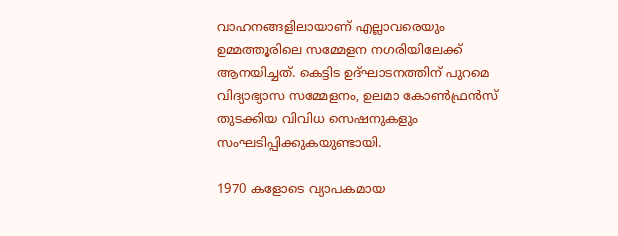വാഹനങ്ങളിലായാണ് എല്ലാവരെയും ഉമ്മത്തൂരിലെ സമ്മേളന നഗരിയിലേക്ക് ആനയിച്ചത്. കെട്ടിട ഉദ്ഘാടനത്തിന് പുറമെ വിദ്യാഭ്യാസ സമ്മേളനം, ഉലമാ കോൺഫ്രൻസ് തുടക്കിയ വിവിധ സെഷനുകളും സംഘടിപ്പിക്കുകയുണ്ടായി.

1970 കളോടെ വ്യാപകമായ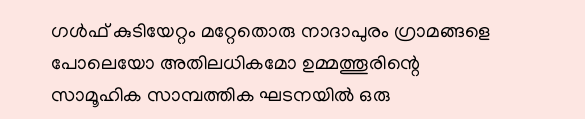ഗൾഫ് കുടിയേറ്റം മറ്റേതൊരു നാദാപുരം ഗ്രാമങ്ങളെ പോലെയോ അതിലധികമോ ഉമ്മത്തൂരിന്റെ സാമൂഹിക സാമ്പത്തിക ഘടനയിൽ ഒരു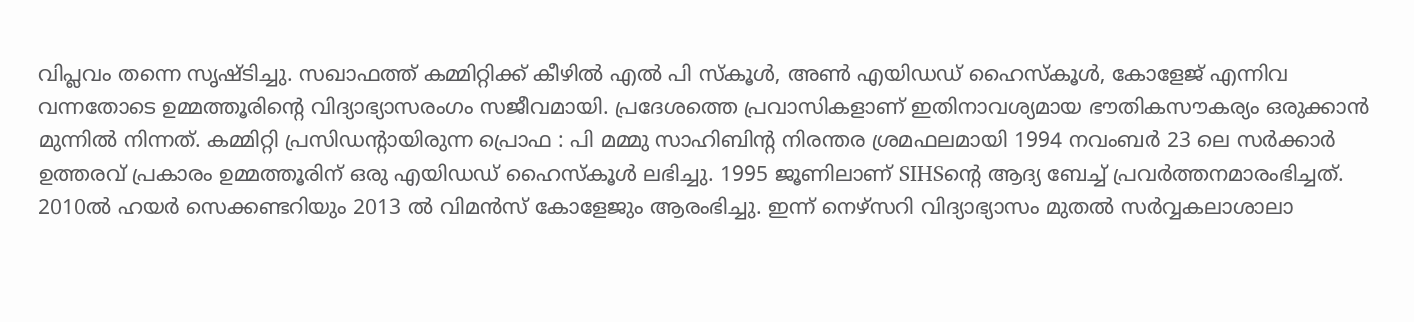വിപ്ലവം തന്നെ സൃഷ്ടിച്ചു. സഖാഫത്ത് കമ്മിറ്റിക്ക് കീഴിൽ എൽ പി സ്കൂൾ, അൺ എയിഡഡ് ഹൈസ്കൂൾ, കോളേജ് എന്നിവ വന്നതോടെ ഉമ്മത്തൂരിന്റെ വിദ്യാഭ്യാസരംഗം സജീവമായി. പ്രദേശത്തെ പ്രവാസികളാണ് ഇതിനാവശ്യമായ ഭൗതികസൗകര്യം ഒരുക്കാൻ മുന്നിൽ നിന്നത്. കമ്മിറ്റി പ്രസിഡന്റായിരുന്ന പ്രൊഫ : പി മമ്മു സാഹിബിന്റ നിരന്തര ശ്രമഫലമായി 1994 നവംബർ 23 ലെ സർക്കാർ ഉത്തരവ് പ്രകാരം ഉമ്മത്തൂരിന് ഒരു എയിഡഡ് ഹൈസ്കൂൾ ലഭിച്ചു. 1995 ജൂണിലാണ് SIHSന്റെ ആദ്യ ബേച്ച് പ്രവർത്തനമാരംഭിച്ചത്. 2010ൽ ഹയർ സെക്കണ്ടറിയും 2013 ൽ വിമൻസ് കോളേജും ആരംഭിച്ചു. ഇന്ന് നെഴ്‍‍സറി വിദ്യാഭ്യാസം മുതൽ സർവ്വകലാശാലാ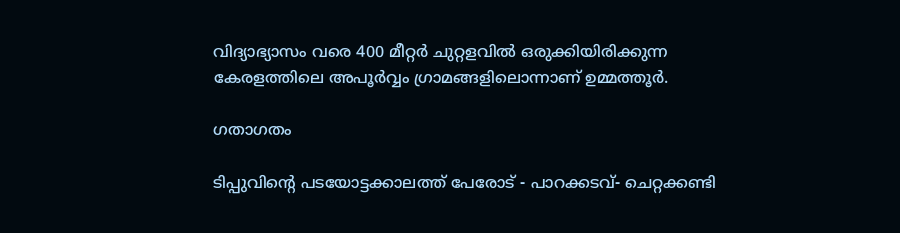വിദ്യാഭ്യാസം വരെ 400 മീറ്റർ ചുറ്റളവിൽ ഒരുക്കിയിരിക്കുന്ന കേരളത്തിലെ അപൂർവ്വം ഗ്രാമങ്ങളിലൊന്നാണ് ഉമ്മത്തൂർ.

ഗതാഗതം

ടിപ്പുവിന്റെ പടയോട്ടക്കാലത്ത് പേരോട് - പാറക്കടവ്- ചെറ്റക്കണ്ടി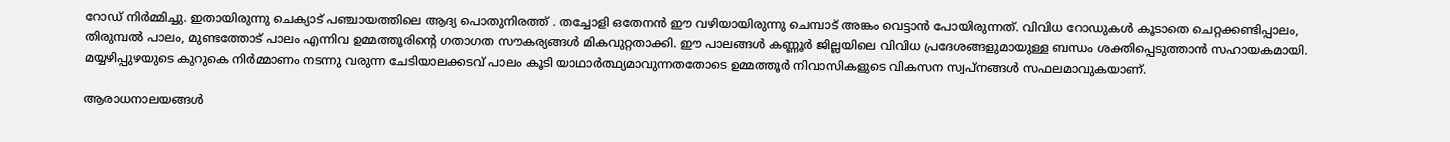റോഡ് നിർമ്മിച്ചു. ഇതായിരുന്നു ചെക്യാട് പഞ്ചായത്തിലെ ആദ്യ പൊതുനിരത്ത് . തച്ചോളി ഒതേനൻ ഈ വഴിയായിരുന്നു ചെമ്പാട് അങ്കം വെട്ടാൻ പോയിരുന്നത്. വിവിധ റോഡുകൾ കൂടാതെ ചെറ്റക്കണ്ടിപ്പാലം, തിരുമ്പൽ പാലം, മുണ്ടത്തോട് പാലം എന്നിവ ഉമ്മത്തൂരിന്റെ ഗതാഗത സൗകര്യങ്ങൾ മികവുറ്റതാക്കി. ഈ പാലങ്ങൾ കണ്ണൂർ ജില്ലയിലെ വിവിധ പ്രദേശങ്ങളുമായുള്ള ബന്ധം ശക്തിപ്പെടുത്താൻ സഹായകമായി. മയ്യഴിപ്പുഴയുടെ കുറുകെ നിർമ്മാണം നടന്നു വരുന്ന ചേടിയാലക്കടവ് പാലം കൂടി യാഥാർത്ഥ്യമാവുന്നതതോടെ ഉമ്മത്തൂർ നിവാസികളുടെ വികസന സ്വപ്നങ്ങൾ സഫലമാവുകയാണ്.

ആരാധനാലയങ്ങൾ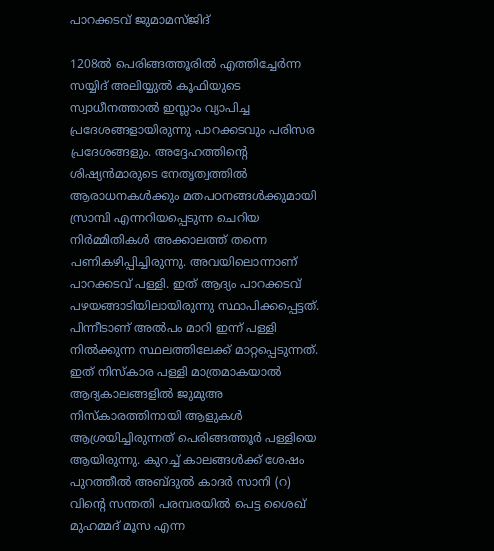പാറക്കടവ് ജുമാമസ്ജിദ്

1208ൽ പെരിങ്ങത്തൂരിൽ എത്തിച്ചേർന്ന സയ്യിദ് അലിയ്യുൽ കൂഫിയുടെ സ്വാധീനത്താൽ ഇസ്ലാം വ്യാപിച്ച പ്രദേശങ്ങളായിരുന്നു പാറക്കടവും പരിസര പ്രദേശങ്ങളും. അദ്ദേഹത്തിന്റെ ശിഷ്യൻമാരുടെ നേതൃത്വത്തിൽ ആരാധനകൾക്കും മതപഠനങ്ങൾക്കുമായി സ്രാമ്പി എന്നറിയപ്പെടുന്ന ചെറിയ നിർമ്മിതികൾ അക്കാലത്ത് തന്നെ പണികഴിപ്പിച്ചിരുന്നു. അവയിലൊന്നാണ് പാറക്കടവ് പള്ളി. ഇത് ആദ്യം പാറക്കടവ് പഴയങ്ങാടിയിലായിരുന്നു സ്ഥാപിക്കപ്പെട്ടത്. പിന്നീടാണ് അൽപം മാറി ഇന്ന് പള്ളി നിൽക്കുന്ന സ്ഥലത്തിലേക്ക് മാറ്റപ്പെടുന്നത്. ഇത് നിസ്കാര പള്ളി മാത്രമാകയാൽ ആദ്യകാലങ്ങളിൽ ജുമുഅ നിസ്കാരത്തിനായി ആളുകൾ ആശ്രയിച്ചിരുന്നത് പെരിങ്ങത്തൂർ പള്ളിയെ ആയിരുന്നു. കുറച്ച് കാലങ്ങൾക്ക് ശേഷം പുറത്തീൽ അബ്ദുൽ കാദർ സാനി (റ) വിൻ്റെ സന്തതി പരമ്പരയിൽ പെട്ട ശൈഖ് മുഹമ്മദ് മൂസ എന്ന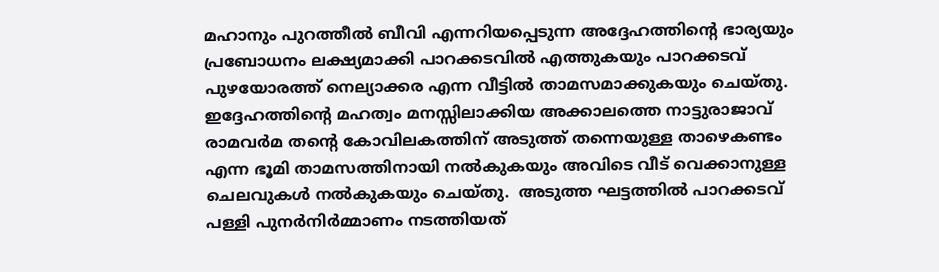മഹാനും പുറത്തീൽ ബീവി എന്നറിയപ്പെടുന്ന അദ്ദേഹത്തിൻ്റെ ഭാര്യയും പ്രബോധനം ലക്ഷ്യമാക്കി പാറക്കടവിൽ എത്തുകയും പാറക്കടവ് പുഴയോരത്ത് നെല്യാക്കര എന്ന വീട്ടിൽ താമസമാക്കുകയും ചെയ്തു. ഇദ്ദേഹത്തിന്റെ മഹത്വം മനസ്സിലാക്കിയ അക്കാലത്തെ നാട്ടുരാജാവ് രാമവർമ തന്റെ കോവിലകത്തിന് അടുത്ത് തന്നെയുള്ള താഴെകണ്ടം എന്ന ഭൂമി താമസത്തിനായി നൽകുകയും അവിടെ വീട് വെക്കാനുള്ള ചെലവുകൾ നൽകുകയും ചെയ്തു.  അടുത്ത ഘട്ടത്തിൽ പാറക്കടവ് പള്ളി പുനർനിർമ്മാണം നടത്തിയത്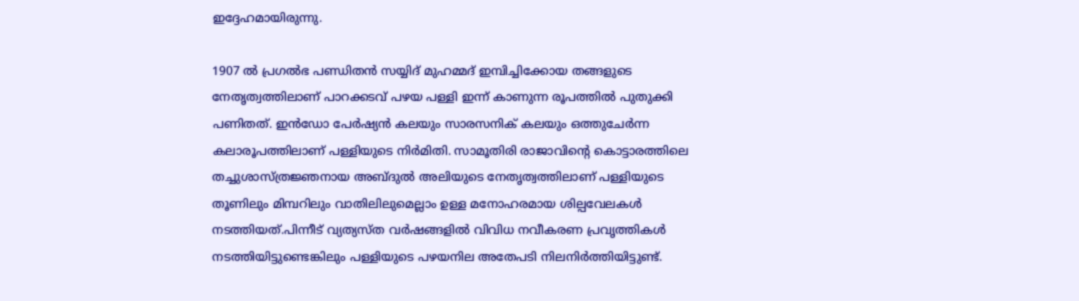ഇദ്ദേഹമായിരുന്നു.

1907 ൽ പ്രഗൽഭ പണ്ഡിതൻ സയ്യിദ് മുഹമ്മദ് ഇമ്പിച്ചിക്കോയ തങ്ങളുടെ നേതൃത്വത്തിലാണ് പാറക്കടവ് പഴയ പള്ളി ഇന്ന് കാണുന്ന രൂപത്തിൽ പുതുക്കി പണിതത്. ഇൻഡോ പേർഷ്യൻ കലയും സാരസനിക് കലയും ഒത്തുചേർന്ന കലാരൂപത്തിലാണ് പള്ളിയുടെ നിർമിതി. സാമൂതിരി രാജാവിന്റെ കൊട്ടാരത്തിലെ തച്ചുശാസ്ത്രജ്ഞനായ അബ്ദുൽ അലിയുടെ നേതൃത്വത്തിലാണ് പള്ളിയുടെ തൂണിലും മിമ്പറിലും വാതിലിലുമെല്ലാം ഉള്ള മനോഹരമായ ശില്പവേലകൾ നടത്തിയത്.പിന്നീട് വ്യത്യസ്ത വർഷങ്ങളിൽ വിവിധ നവീകരണ പ്രവൃത്തികൾ നടത്തിയിട്ടുണ്ടെങ്കിലും പള്ളിയുടെ പഴയനില അതേപടി നിലനിർത്തിയിട്ടുണ്ട്.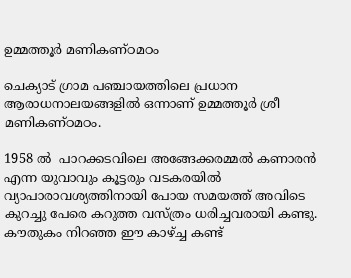ഉമ്മത്തൂർ മണികണ്ഠമഠം

ചെക്യാട് ഗ്രാമ പഞ്ചായത്തിലെ പ്രധാന ആരാധനാലയങ്ങളിൽ ഒന്നാണ് ഉമ്മത്തൂർ ശ്രീ മണികണ്ഠമഠം.

1958 ൽ  പാറക്കടവിലെ അങ്ങേക്കരമ്മൽ കണാരൻ എന്ന യുവാവും കൂട്ടരും വടകരയിൽ വ്യാപാരാവശ്യത്തിനായി പോയ സമയത്ത് അവിടെ കുറച്ചു പേരെ കറുത്ത വസ്ത്രം ധരിച്ചവരായി കണ്ടു. കൗതുകം നിറഞ്ഞ ഈ കാഴ്ച്ച കണ്ട്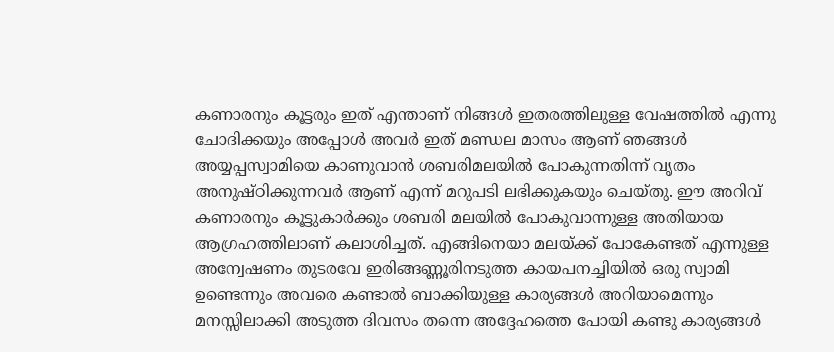കണാരനും കൂട്ടരും ഇത് എന്താണ് നിങ്ങൾ ഇതരത്തിലുള്ള വേഷത്തിൽ എന്നു ചോദിക്കയും അപ്പോൾ അവർ ഇത് മണ്ഡല മാസം ആണ് ഞങ്ങൾ അയ്യപ്പസ്വാമിയെ കാണുവാൻ ശബരിമലയിൽ പോകുന്നതിന്ന് വൃതം അനുഷ്ഠിക്കുന്നവർ ആണ് എന്ന് മറുപടി ലഭിക്കുകയും ചെയ്തു. ഈ അറിവ് കണാരനും കൂട്ടുകാർക്കും ശബരി മലയിൽ പോകുവാന്നുള്ള അതിയായ ആഗ്രഹത്തിലാണ് കലാശിച്ചത്. എങ്ങിനെയാ മലയ്ക്ക് പോകേണ്ടത് എന്നുള്ള അന്വേഷണം തുടരവേ ഇരിങ്ങണ്ണൂരിനടുത്ത കായപനച്ചിയിൽ ഒരു സ്വാമി ഉണ്ടെന്നും അവരെ കണ്ടാൽ ബാക്കിയുള്ള കാര്യങ്ങൾ അറിയാമെന്നും മനസ്സിലാക്കി അടുത്ത ദിവസം തന്നെ അദ്ദേഹത്തെ പോയി കണ്ടു കാര്യങ്ങൾ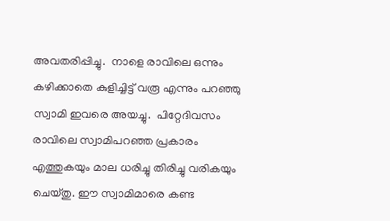അവതരിപ്പിച്ചു.  നാളെ രാവിലെ ഒന്നും കഴിക്കാതെ കുളിച്ചിട്ട് വരൂ എന്നും പറഞ്ഞു  സ്വാമി ഇവരെ അയച്ചു.  പിറ്റേദിവസം രാവിലെ സ്വാമിപറഞ്ഞ പ്രകാരം എത്തുകയും മാല ധരിച്ചു തിരിച്ചു വരികയും ചെയ്തു. ഈ സ്വാമിമാരെ കണ്ട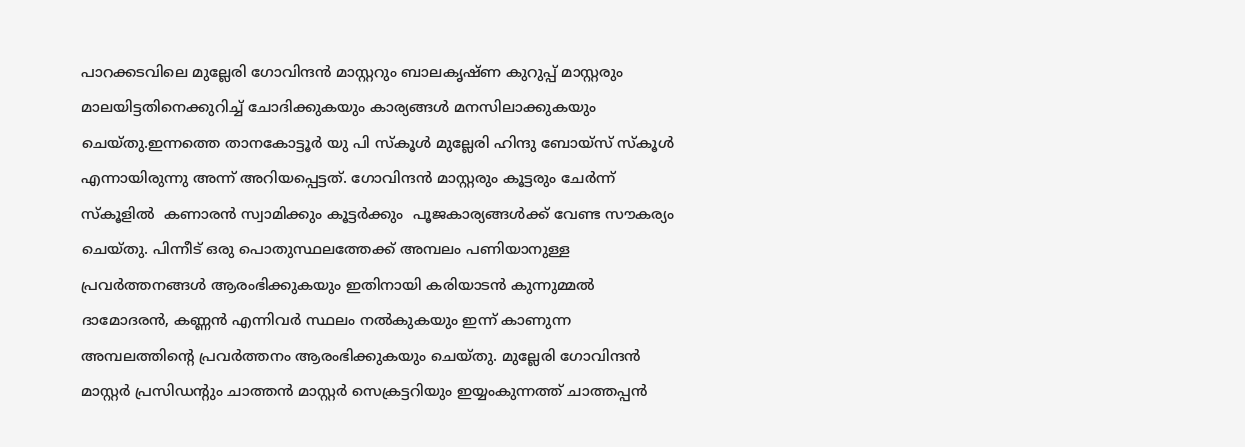പാറക്കടവിലെ മുല്ലേരി ഗോവിന്ദൻ മാസ്റ്ററും ബാലകൃഷ്ണ കുറുപ്പ് മാസ്റ്റരും മാലയിട്ടതിനെക്കുറിച്ച് ചോദിക്കുകയും കാര്യങ്ങൾ മനസിലാക്കുകയും ചെയ്തു.ഇന്നത്തെ താനകോട്ടൂർ യു പി സ്കൂൾ മുല്ലേരി ഹിന്ദു ബോയ്സ് സ്കൂൾ എന്നായിരുന്നു അന്ന് അറിയപ്പെട്ടത്. ഗോവിന്ദൻ മാസ്റ്റരും കൂട്ടരും ചേർന്ന് സ്കൂളിൽ  കണാരൻ സ്വാമിക്കും കൂട്ടർക്കും  പൂജകാര്യങ്ങൾക്ക് വേണ്ട സൗകര്യം  ചെയ്തു. പിന്നീട് ഒരു പൊതുസ്ഥലത്തേക്ക് അമ്പലം പണിയാനുള്ള പ്രവർത്തനങ്ങൾ ആരംഭിക്കുകയും ഇതിനായി കരിയാടൻ കുന്നുമ്മൽ ദാമോദരൻ, കണ്ണൻ എന്നിവർ സ്ഥലം നൽകുകയും ഇന്ന് കാണുന്ന അമ്പലത്തിന്റെ പ്രവർത്തനം ആരംഭിക്കുകയും ചെയ്തു. മുല്ലേരി ഗോവിന്ദൻ മാസ്റ്റർ പ്രസിഡൻ്റും ചാത്തൻ മാസ്റ്റർ സെക്രട്ടറിയും ഇയ്യംകുന്നത്ത് ചാത്തപ്പൻ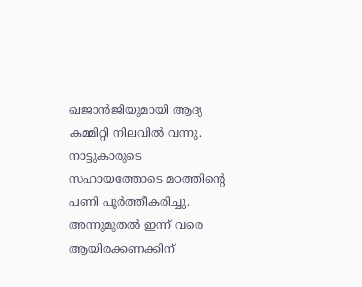ഖജാൻജിയുമായി ആദ്യ കമ്മിറ്റി നിലവിൽ വന്നു. നാട്ടുകാരുടെ സഹായത്തോടെ മഠത്തിന്റെ പണി പൂർത്തീകരിച്ചു. അന്നുമുതൽ ഇന്ന് വരെ ആയിരക്കണക്കിന്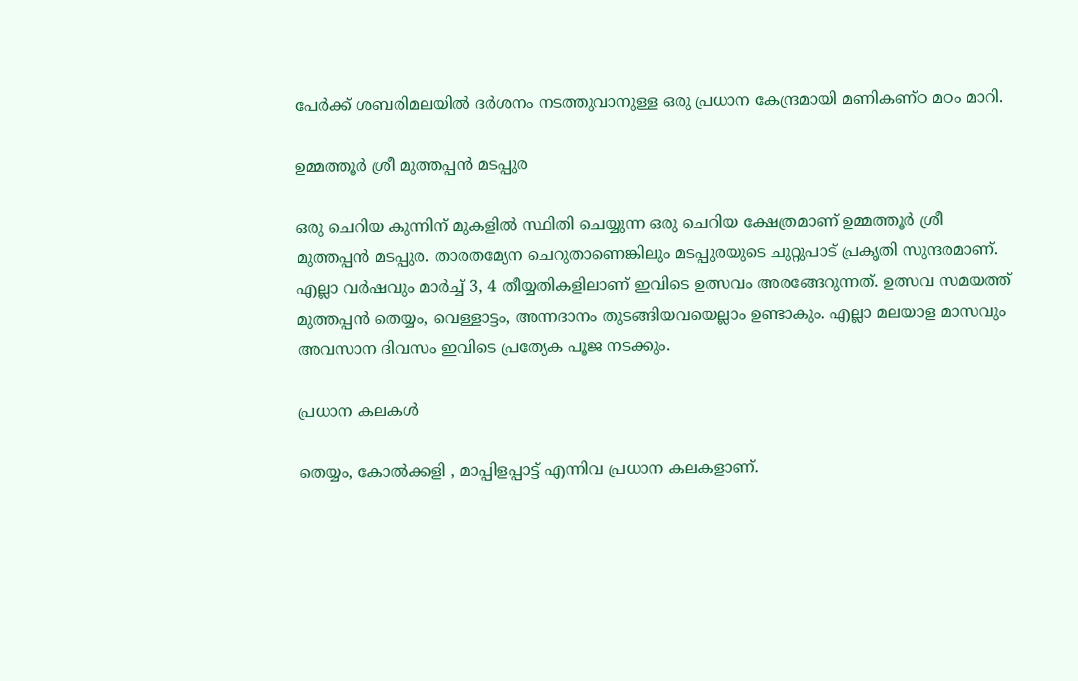പേർക്ക് ശബരിമലയിൽ ദർശനം നടത്തുവാനുള്ള ഒരു പ്രധാന കേന്ദ്രമായി മണികണ്ഠ മഠം മാറി.

ഉമ്മത്തൂർ ശ്രീ മുത്തപ്പൻ മടപ്പുര

ഒരു ചെറിയ കുന്നിന് മുകളിൽ സ്ഥിതി ചെയ്യുന്ന ഒരു ചെറിയ ക്ഷേത്രമാണ് ഉമ്മത്തൂർ ശ്രീ മുത്തപ്പൻ മടപ്പുര. താരതമ്യേന ചെറുതാണെങ്കിലും മടപ്പുരയുടെ ചുറ്റുപാട് പ്രകൃതി സുന്ദരമാണ്. എല്ലാ വർഷവും മാർച്ച് 3, 4 തീയ്യതികളിലാണ് ഇവിടെ ഉത്സവം അരങ്ങേറുന്നത്. ഉത്സവ സമയത്ത് മുത്തപ്പൻ തെയ്യം, വെള്ളാട്ടം, അന്നദാനം തുടങ്ങിയവയെല്ലാം ഉണ്ടാകും. എല്ലാ മലയാള മാസവും അവസാന ദിവസം ഇവിടെ പ്രത്യേക പൂജ നടക്കും.

പ്രധാന കലകൾ

തെയ്യം, കോൽക്കളി , മാപ്പിളപ്പാട്ട് എന്നിവ പ്രധാന കലകളാണ്.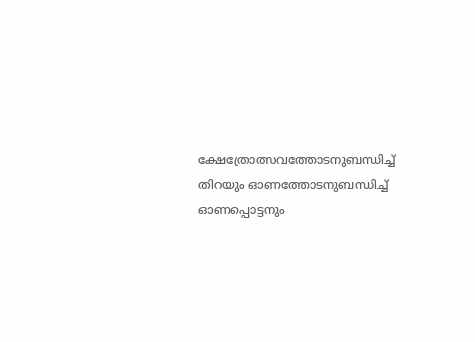ക്ഷേത്രോത്സവത്തോടനുബന്ധിച്ച് തിറയും ഓണത്തോടനുബന്ധിച്ച് ഓണപ്പൊട്ടനും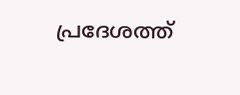പ്രദേശത്ത്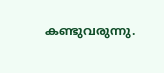കണ്ടുവരുന്നു.